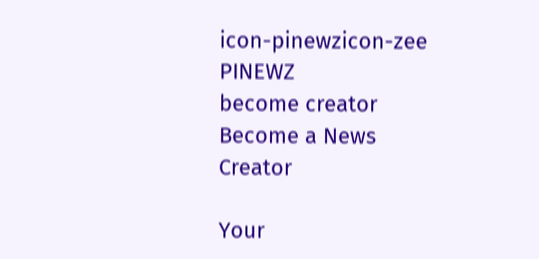icon-pinewzicon-zee
PINEWZ
become creator
Become a News Creator

Your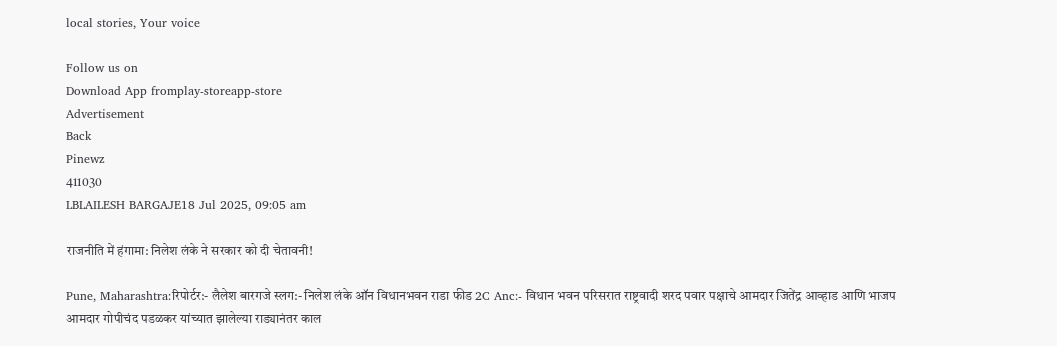local stories, Your voice

Follow us on
Download App fromplay-storeapp-store
Advertisement
Back
Pinewz
411030
LBLAILESH BARGAJE18 Jul 2025, 09:05 am

राजनीति में हंगामा: निलेश लंके ने सरकार को दी चेतावनी!

Pune, Maharashtra:रिपोर्टर:- लैलेश बारगजे स्लग:- निलेश लंके ऑन विधानभवन राडा फीड 2C Anc:- विधान भवन परिसरात राष्ट्रवादी शरद पवार पक्षाचे आमदार जितेंद्र आव्हाड आणि भाजप आमदार गोपीचंद पडळकर यांच्यात झालेल्या राड्यानंतर काल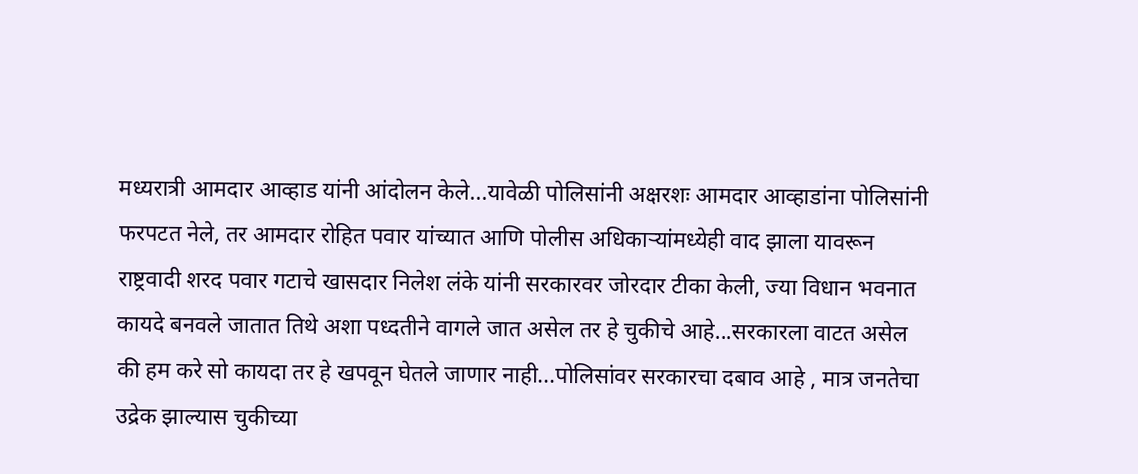मध्यरात्री आमदार आव्हाड यांनी आंदोलन केले...यावेळी पोलिसांनी अक्षरशः आमदार आव्हाडांना पोलिसांनी फरपटत नेले, तर आमदार रोहित पवार यांच्यात आणि पोलीस अधिकाऱ्यांमध्येही वाद झाला यावरून राष्ट्रवादी शरद पवार गटाचे खासदार निलेश लंके यांनी सरकारवर जोरदार टीका केली, ज्या विधान भवनात कायदे बनवले जातात तिथे अशा पध्दतीने वागले जात असेल तर हे चुकीचे आहे...सरकारला वाटत असेल की हम करे सो कायदा तर हे खपवून घेतले जाणार नाही...पोलिसांवर सरकारचा दबाव आहे , मात्र जनतेचा उद्रेक झाल्यास चुकीच्या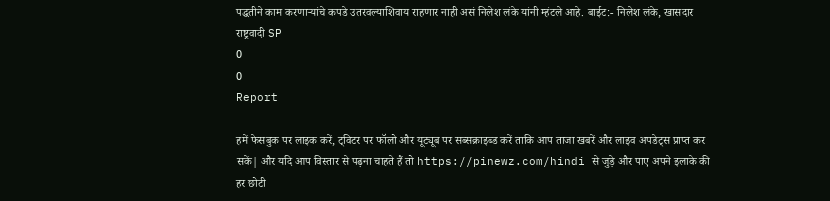पद्धतीने काम करणाऱ्यांचे कपडे उतरवल्याशिवाय राहणार नाही असं निलेश लंके यांनी म्हंटले आहे. बाईट:- निलेश लंके, खासदार राष्ट्रवादी SP
0
0
Report

हमें फेसबुक पर लाइक करें, ट्विटर पर फॉलो और यूट्यूब पर सब्सक्राइब्ड करें ताकि आप ताजा खबरें और लाइव अपडेट्स प्राप्त कर सकें| और यदि आप विस्तार से पढ़ना चाहते हैं तो https://pinewz.com/hindi से जुड़े और पाए अपने इलाके की हर छोटी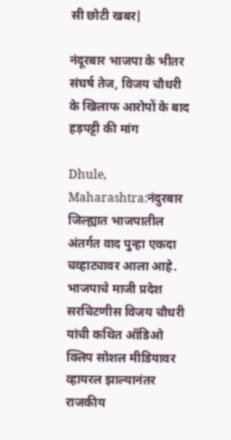सी छोटी खबर|

नंदूरबार भाजपा के भीतर संघर्ष तेज, विजय चौधरी के खिलाफ आरोपों के बाद हड़पट्टी की मांग

Dhule, Maharashtra:नंदुरबार जिल्ह्यात भाजपातील अंतर्गत वाद पुन्हा एकदा चव्हाट्यावर आला आहे. भाजपाचे माजी प्रदेश सरचिटणीस विजय चौधरी यांची कथित ऑडिओ क्लिप सोशल मीडियावर व्हायरल झाल्यानंतर राजकीय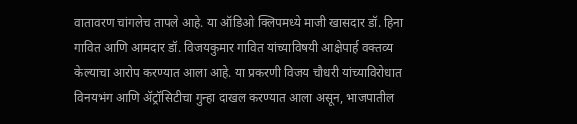वातावरण चांगलेच तापले आहे. या ऑडिओ क्लिपमध्ये माजी खासदार डॉ. हिना गावित आणि आमदार डॉ. विजयकुमार गावित यांच्याविषयी आक्षेपार्ह वक्तव्य केल्याचा आरोप करण्यात आला आहे. या प्रकरणी विजय चौधरी यांच्याविरोधात विनयभंग आणि ॲट्रॉसिटीचा गुन्हा दाखल करण्यात आला असून, भाजपातील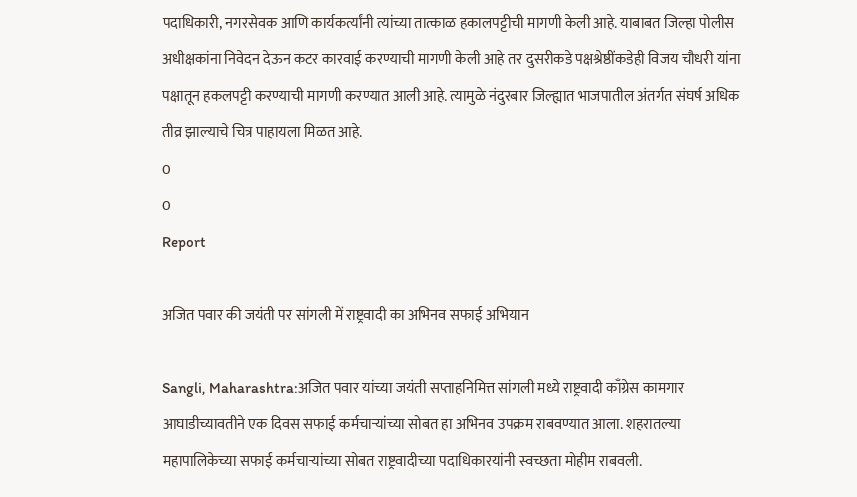पदाधिकारी, नगरसेवक आणि कार्यकर्त्यांनी त्यांच्या तात्काळ हकालपट्टीची मागणी केली आहे. याबाबत जिल्हा पोलीस अधीक्षकांना निवेदन देऊन कटर कारवाई करण्याची मागणी केली आहे तर दुसरीकडे पक्षश्रेष्ठींकडेही विजय चौधरी यांना पक्षातून हकलपट्टी करण्याची मागणी करण्यात आली आहे. त्यामुळे नंदुरबार जिल्ह्यात भाजपातील अंतर्गत संघर्ष अधिक तीव्र झाल्याचे चित्र पाहायला मिळत आहे.
0
0
Report

अजित पवार की जयंती पर सांगली में राष्ट्रवादी का अभिनव सफाई अभियान

Sangli, Maharashtra:अजित पवार यांच्या जयंती सप्ताहनिमित्त सांगली मध्ये राष्ट्रवादी काँग्रेस कामगार आघाडीच्यावतीने एक दिवस सफाई कर्मचाऱ्यांच्या सोबत हा अभिनव उपक्रम राबवण्यात आला. शहरातल्या महापालिकेच्या सफाई कर्मचाऱ्यांच्या सोबत राष्ट्रवादीच्या पदाधिकारयांनी स्वच्छता मोहीम राबवली.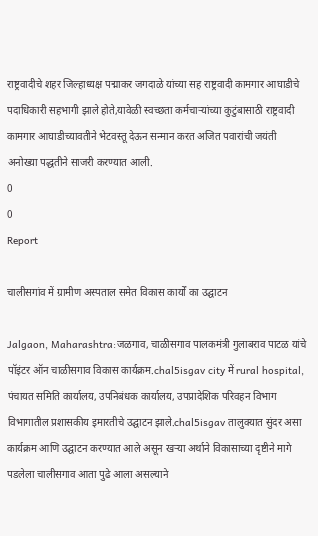राष्ट्रवादीचे शहर जिल्हाध्यक्ष पद्माकर जगदाळे यांच्या सह राष्ट्रवादी कामगार आघाडीचे पदाधिकारी सहभागी झाले होते,यावेळी स्वच्छता कर्मचाऱ्यांच्या कुटुंबासाठी राष्ट्रवादी कामगार आघाडीच्यावतीने भेटवस्तू देऊन सन्मान करत अजित पवारांची जयंती अनोख्या पद्धतीने साजरी करण्यात आली.
0
0
Report

चालीसगांव में ग्रामीण अस्पताल समेत विकास कार्यों का उद्घाटन

Jalgaon, Maharashtra:जळगाव, चाळीसगाव पालकमंत्री गुलाबराव पाटळ यांचे पॉइंटर ऑन चाळीसगाव विकास कार्यक्रम.chal5isgav city में rural hospital, पंचायत समिति कार्यालय, उपनिबंधक कार्यालय, उपप्रादेशिक परिवहन विभाग विभागातील प्रशासकीय इमारतीचे उद्घाटन झाले.chal5isgav तालुक्यात सुंदर असा कार्यक्रम आणि उद्घाटन करण्यात आले असून खऱ्या अर्थाने विकासाच्या दृष्टीने मागे पडलेला चालीसगाव आता पुढे आला असल्याने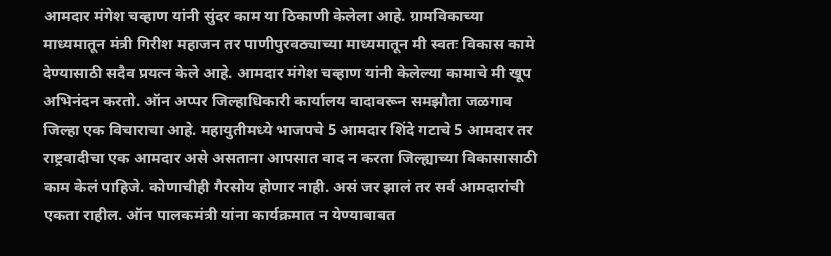आमदार मंगेश चव्हाण यांनी सुंदर काम या ठिकाणी केलेला आहे. ग्रामविकाच्या माध्यमातून मंत्री गिरीश महाजन तर पाणीपुरवठ्याच्या माध्यमातून मी स्वतः विकास कामे देण्यासाठी सदैव प्रयत्न केले आहे. आमदार मंगेश चव्हाण यांनी केलेल्या कामाचे मी खूप अभिनंदन करतो. ऑन अप्पर जिल्हाधिकारी कार्यालय वादावरून समझौता जळगाव जिल्हा एक विचाराचा आहे. महायुतीमध्ये भाजपचे 5 आमदार शिंदे गटाचे 5 आमदार तर राष्ट्रवादीचा एक आमदार असे असताना आपसात वाद न करता जिल्ह्याच्या विकासासाठी काम केलं पाहिजे. कोणाचीही गैरसोय होणार नाही. असं जर झालं तर सर्व आमदारांची एकता राहील. ऑन पालकमंत्री यांना कार्यक्रमात न येण्याबाबत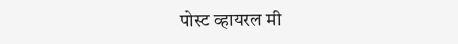पोस्ट व्हायरल मी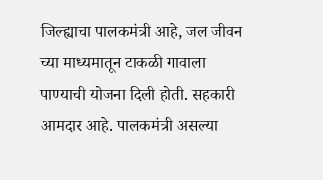जिल्ह्याचा पालकमंत्री आहे, जल जीवन च्या माध्यमातून टाकळी गावाला पाण्याची योजना दिली होती. सहकारी आमदार आहे. पालकमंत्री असल्या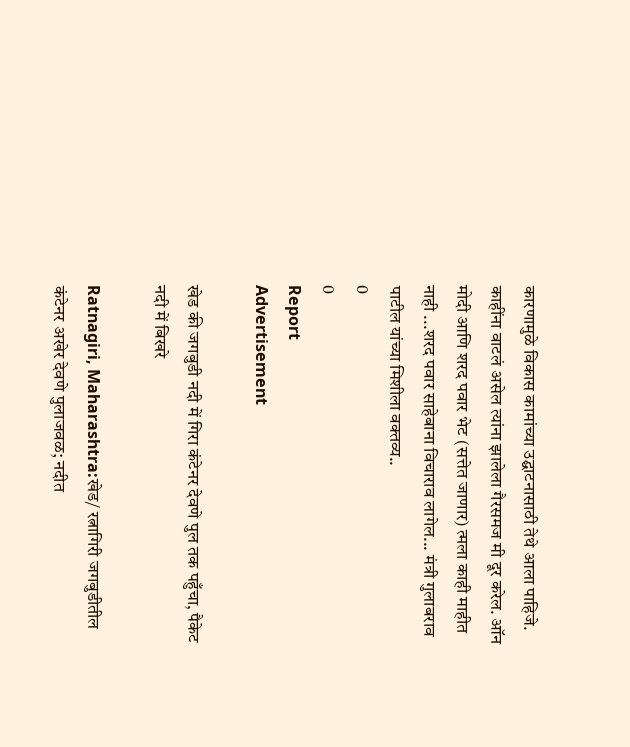कारणामुळे विकास कामांच्या उद्घाटनासाठी तेथे आला पाहिजे. काहींना वाटलं असेल त्यांना झालेला गैरसमज मी दूर करेल. ऑन मोदी आणि शरद पवार भेट (सत्तेत जाणार) त्मला काही माहीत नाही ...शरद पवार साहेबाना विचाराव लागेल... मंत्री गुलाबराव पाटील यांच्या मिशीला वक्तव्य..
0
0
Report
Advertisement

खेड की जगबुडी नदी में गिरा कंटेनर देवणे पुल तक पहुँचा, पैकेट नदी में बिखरे

Ratnagiri, Maharashtra:खेड/ रत्नागिरी जगबुडीतील कंटेनर अखेर देवणे पुलाजवळ; नदीत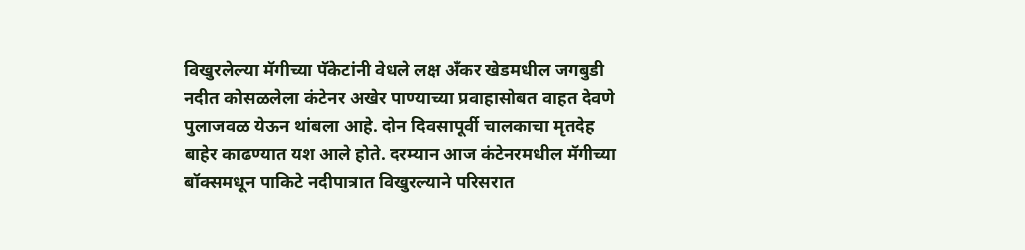विखुरलेल्या मॅगीच्या पॅकेटांनी वेधले लक्ष अँकर खेडमधील जगबुडी नदीत कोसळलेला कंटेनर अखेर पाण्याच्या प्रवाहासोबत वाहत देवणे पुलाजवळ येऊन थांबला आहे. दोन दिवसापूर्वी चालकाचा मृतदेह बाहेर काढण्यात यश आले होते. दरम्यान आज कंटेनरमधील मॅगीच्या बॉक्समधून पाकिटे नदीपात्रात विखुरल्याने परिसरात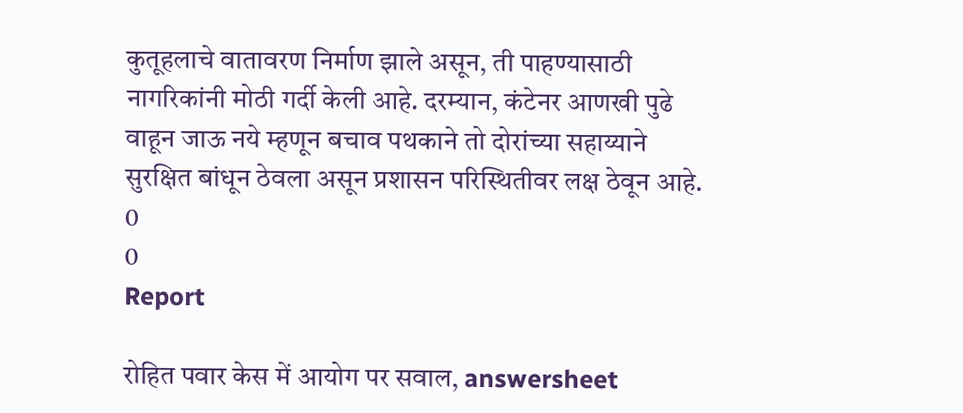कुतूहलाचे वातावरण निर्माण झाले असून, ती पाहण्यासाठी नागरिकांनी मोठी गर्दी केली आहे. दरम्यान, कंटेनर आणखी पुढे वाहून जाऊ नये म्हणून बचाव पथकाने तो दोरांच्या सहाय्याने सुरक्षित बांधून ठेवला असून प्रशासन परिस्थितीवर लक्ष ठेवून आहे.
0
0
Report

रोहित पवार केस में आयोग पर सवाल, answersheet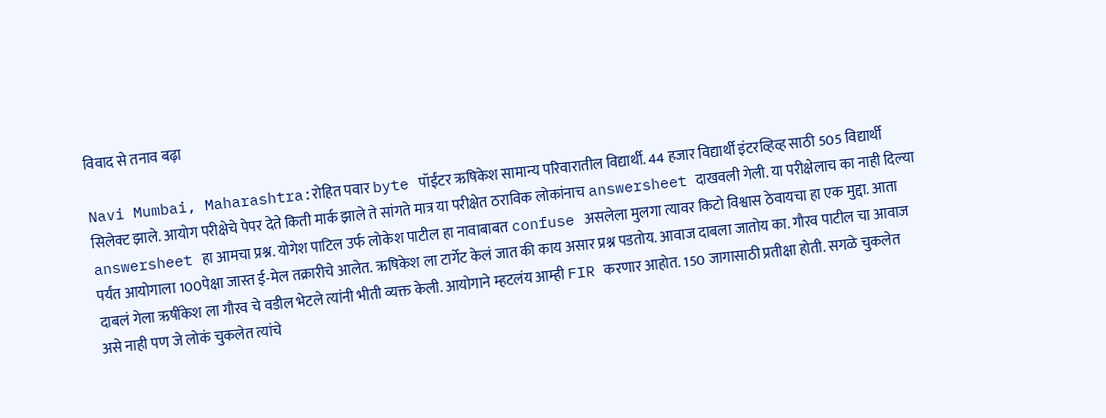विवाद से तनाव बढ़ा

Navi Mumbai, Maharashtra:रोहित पवार byte पॉईंटर ऋषिकेश सामान्य परिवारातील विद्यार्थी. 44 हजार विद्यार्थी इंटरव्हिव्ह साठी 505 विद्यार्थी सिलेक्ट झाले. आयोग परीक्षेचे पेपर देते किती मार्क झाले ते सांगते मात्र या परीक्षेत ठराविक लोकांनाच answersheet दाखवली गेली. या परीक्षेलाच का नाही दिल्या answersheet हा आमचा प्रश्न. योगेश पाटिल उर्फ लोकेश पाटील हा नावाबाबत confuse असलेला मुलगा त्यावर किटो विश्वास ठेवायचा हा एक मुद्दा. आता पर्यंत आयोगाला 100पेक्षा जास्त ई-मेल तक्रारीचे आलेत. ऋषिकेश ला टार्गेट केलं जात की काय असार प्रश्न पडतोय. आवाज दाबला जातोय का. गौरव पाटील चा आवाज दाबलं गेला ऋषींकेश ला गौरव चे वडील भेटले त्यांनी भीती व्यक्त केली. आयोगाने म्हटलंय आम्ही FIR करणार आहोत. 150 जागासाठी प्रतीक्षा होती. सगळे चुकलेत असे नाही पण जे लोकं चुकलेत त्यांचे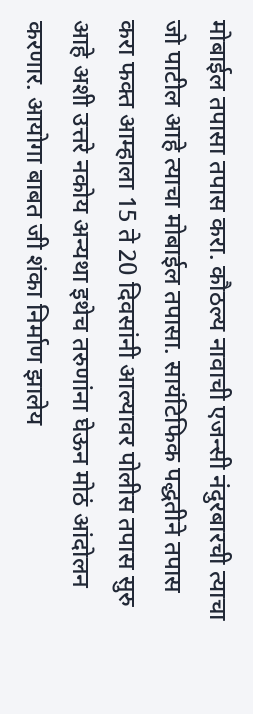मोबाईल तपासा तपास करा. कौठल्य नावाची एजन्सी नंदुरबारची त्याचा जो पाटील आहे त्याचा मोबाईल तपासा. सायंटिफिक पद्धतीने तपास करा फक्त आम्हाला 15 ते 20 दिवसांनी आल्यावर पोलीस तपास सुरु आहे अशी उत्तरे नकोय अन्यथा इथेच तरुणांना घेऊन मोठं आंदोलन करणार. आयोगा बाबत जी शंका निर्माण झालेय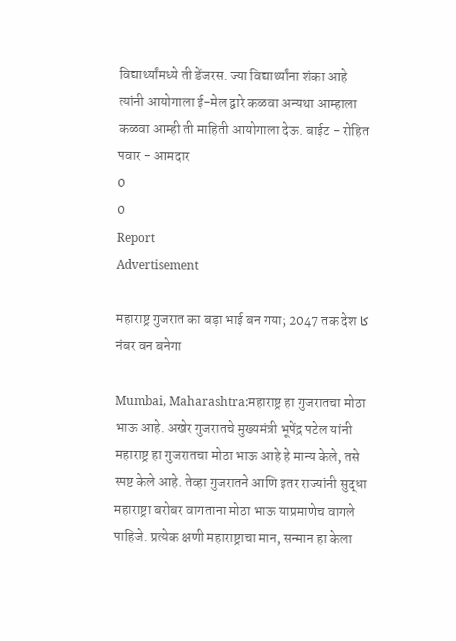विद्यार्थ्यांमध्ये ती डेंजरस. ज्या विद्यार्थ्यांना शंका आहे त्यांनी आयोगाला ई-मेल द्वारे कळवा अन्यथा आम्हाला कळवा आम्ही ती माहिती आयोगाला देऊ. बाईट - रोहित पवार - आमदार
0
0
Report
Advertisement

महाराष्ट्र गुजरात का बड़ा भाई बन गया; 2047 तक देश کا नंबर वन बनेगा

Mumbai, Maharashtra:महाराष्ट्र हा गुजरातचा मोठा भाऊ आहे. अखेर गुजरातचे मुख्यमंत्री भूपेंद्र पटेल यांनी महाराष्ट्र हा गुजरातचा मोठा भाऊ आहे हे मान्य केले, तसे स्पष्ट केले आहे. तेव्हा गुजरातने आणि इतर राज्यांनी सुद्धा महाराष्ट्रा बरोबर वागताना मोठा भाऊ याप्रमाणेच वागले पाहिजे. प्रत्येक क्षणी महाराष्ट्राचा मान, सन्मान हा केला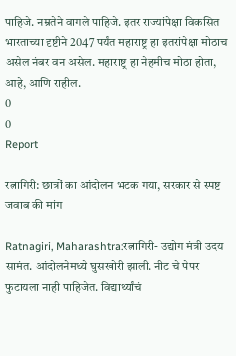पाहिजे. नम्रतेने वागले पाहिजे. इतर राज्यांपेक्षा विकसित भारताच्या दृष्टीने 2047 पर्यंत महाराष्ट्र हा इतरांपेक्षा मोठाच असेल नंबर वन असेल. महाराष्ट्र हा नेहमीच मोठा होता, आहे, आणि राहील.
0
0
Report

रत्नागिरी: छात्रों का आंदोलन भटक गया, सरकार से स्पष्ट जवाब की मांग

Ratnagiri, Maharashtra:रत्नागिरी- उद्योग मंत्री उदय सामंत. आंदोलनेमध्ये घुसखोरी झाली. नीट चे पेपर फुटायला नाही पाहिजेत. विद्यार्थ्यांचं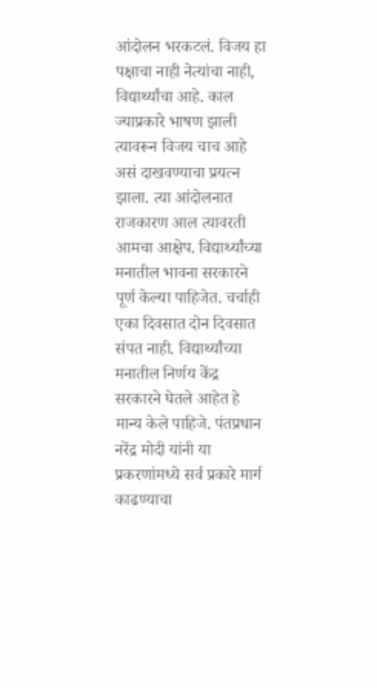आंदोलन भरकटलं. विजय हा पक्षाचा नाही नेत्यांचा नाही, विद्यार्थ्यांचा आहे. काल ज्याप्रकारे भाषण झाली त्यावरून विजय चाच आहे असं दाखवण्याचा प्रयत्न झाला. त्या आंदोलनात राजकारण आल त्यावरती आमचा आक्षेप. विद्यार्थ्यांच्या मनातील भावना सरकारने पूर्ण केल्या पाहिजेत. चर्चाही एका दिवसात दोन दिवसात संपत नाही. विद्यार्थ्यांच्या मनातील निर्णय केंद्र सरकारने घेतले आहेत हे मान्य केले पाहिजे. पंतप्रधान नरेंद्र मोदी यांनी या प्रकरणांमध्ये सर्व प्रकारे मार्ग काढण्याचा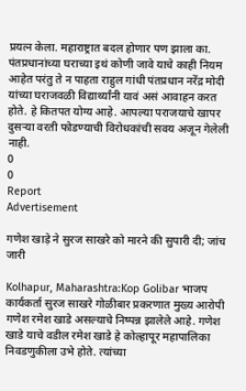प्रयत्न केला. महाराष्ट्रात बदल होणार पण झाला का. पंतप्रधानांच्या घराच्या इथं कोणी जावे याचे काही नियम आहेत परंतु ते न पाहता राहुल गांधी पंतप्रधान नरेंद्र मोदी यांच्या घराजवळी विद्यार्थ्यांनी यावं असं आवाहन करत होते. हे कितपत योग्य आहे. आपल्या पराजयाचे खापर दुसऱ्या वरती फोडण्याची विरोधकांची सवय अजून गेलेली नाही.
0
0
Report
Advertisement

गणेश खाड़े ने सुरज साखरे को मारने की सुपारी दी; जांच जारी

Kolhapur, Maharashtra:Kop Golibar भाजप कार्यकर्ता सुरज साखरे गोळीबार प्रकरणात मुख्य आरोपी गणेश रमेश खाडे असल्याचे निष्पन्न झालेले आहे. गणेश खाडे याचे वडील रमेश खाडे हे कोल्हापूर महापालिका निवडणुकीला उभे होते. त्यांच्या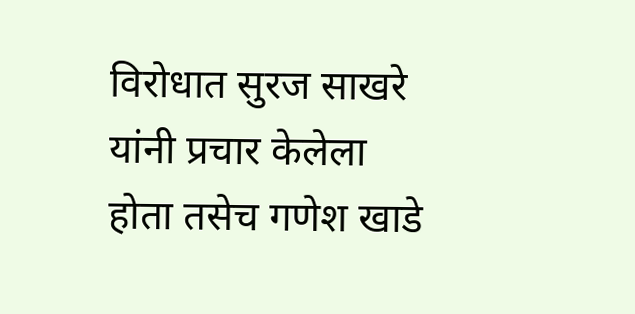विरोधात सुरज साखरे यांनी प्रचार केलेला होता तसेच गणेश खाडे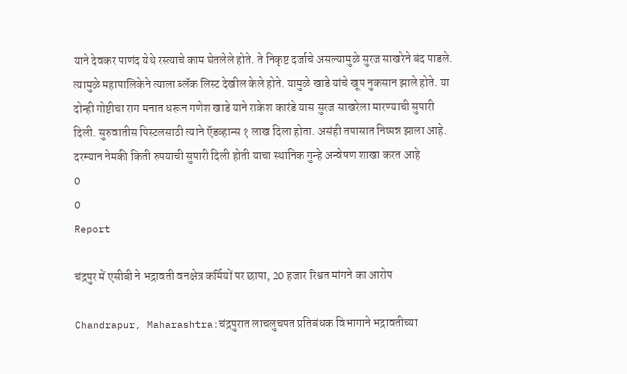याने देवकर पाणंद येथे रस्त्याचे काम घेतलेले होते. ते निकृष्ट दर्जाचे असल्यामुळे सुरज साखरेने बंद पाडले. त्यामुळे महापालिकेने त्याला ब्लॅक लिस्ट देखील केले होते. यामुळे खाडे यांचे खूप नुकसान झाले होते. या दोन्ही गोष्टीचा राग मनात धरून गणेश खाडे याने राकेश कारंडे यास सुरज साखरेला मारण्याची सुपारी दिली. सुरुवातीस पिस्टलसाठी त्याने ऍडव्हान्स १ लाख दिला होता. असंही तपासात निष्पन्न झाला आहे. दरम्यान नेमकी किती रुपयाची सुपारी दिली होती याचा स्थानिक गुन्हे अन्वेषण शाखा करत आहे
0
0
Report

चंद्रपुर में एसीबी ने भद्रावती वनक्षेत्र कर्मियों पर छापा, 20 हजार रिश्वत मांगने का आरोप

Chandrapur, Maharashtra:चंद्रपुरात लाचलुचपत प्रतिबंधक विभागाने भद्रावतीच्या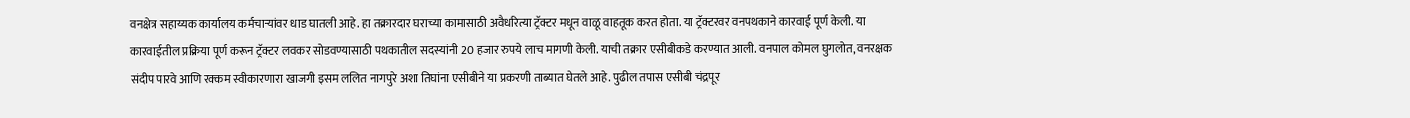वनक्षेत्र सहाय्यक कार्यालय कर्मचाऱ्यांवर धाड घातली आहे. हा तक्रारदार घराच्या कामासाठी अवैधरित्या ट्रॅक्टर मधून वाळू वाहतूक करत होता. या ट्रॅक्टरवर वनपथकाने कारवाई पूर्ण केली. या कारवाईतील प्रक्रिया पूर्ण करून ट्रॅक्टर लवकर सोडवण्यासाठी पथकातील सदस्यांनी 20 हजार रुपये लाच मागणी केली. याची तक्रार एसीबीकडे करण्यात आली. वनपाल कोमल घुगलोत, वनरक्षक संदीप पारवे आणि रक्कम स्वीकारणारा खाजगी इसम ललित नागपुरे अशा तिघांना एसीबीने या प्रकरणी ताब्यात घेतले आहे. पुढील तपास एसीबी चंद्रपूर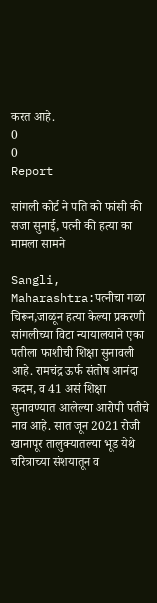करत आहे.
0
0
Report

सांगली कोर्ट ने पति को फांसी की सजा सुनाई, पत्नी की हत्या का मामला सामने

Sangli, Maharashtra:पत्नीचा गळा चिरून,जाळून हत्या केल्या प्रकरणी सांगलीच्या विटा न्यायालयाने एका पतीला फाशीची शिक्षा सुनावली आहे. रामचंद्र ऊर्फ संतोष आनंदा कदम, व 41 असं शिक्षा सुनावण्यात आलेल्या आरोपी पतीचे नाव आहे. सात जून 2021 रोजी खानापूर तालुक्यातल्या भूड येथे चरित्राच्या संशयातून व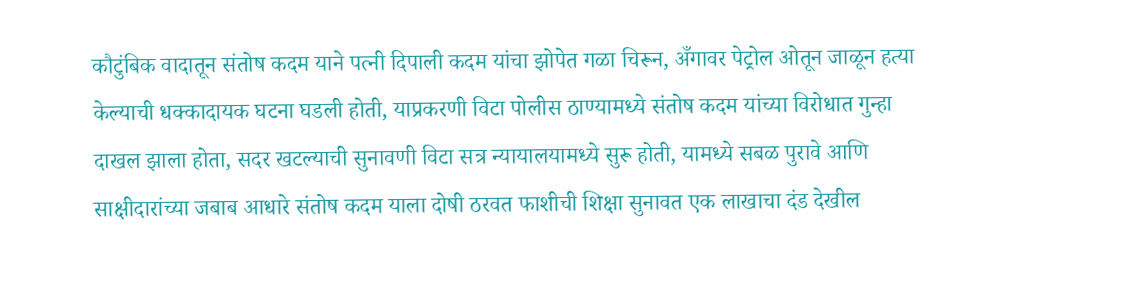कौटुंबिक वादातून संतोष कदम याने पत्नी दिपाली कदम यांचा झोपेत गळा चिरून, अँगावर पेट्रोल ओतून जाळून हत्या केल्याची धक्कादायक घटना घडली होती, याप्रकरणी विटा पोलीस ठाण्यामध्ये संतोष कदम यांच्या विरोधात गुन्हा दाखल झाला होता, सदर खटल्याची सुनावणी विटा सत्र न्यायालयामध्ये सुरू होती, यामध्ये सबळ पुरावे आणि साक्षीदारांच्या जबाब आधारे संतोष कदम याला दोषी ठरवत फाशीची शिक्षा सुनावत एक लाखाचा दंड देखील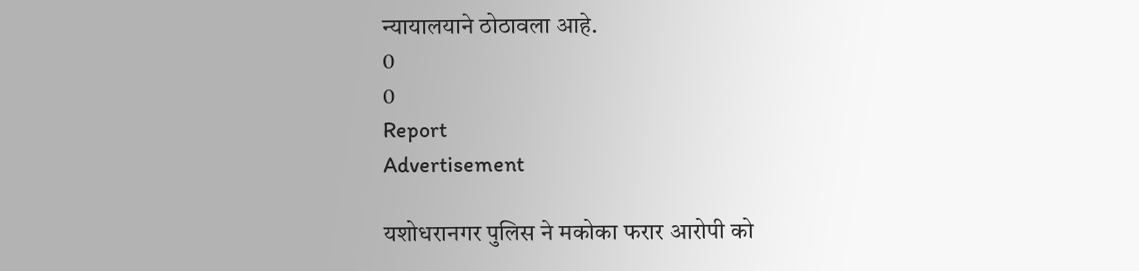न्यायालयाने ठोठावला आहे.
0
0
Report
Advertisement

यशोधरानगर पुलिस ने मकोका फरार आरोपी को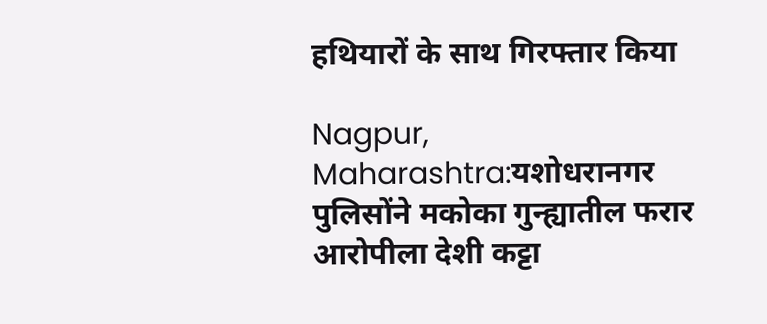हथियारों के साथ गिरफ्तार किया

Nagpur, Maharashtra:यशोधरानगर पुलिसोंने मकोका गुन्ह्यातील फरार आरोपीला देशी कट्टा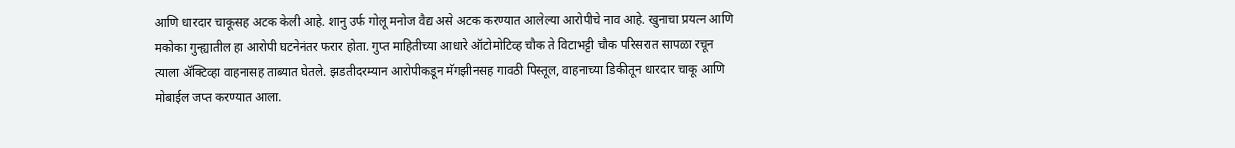आणि धारदार चाकूसह अटक केली आहे. शानु उर्फ गोलू मनोज वैद्य असे अटक करण्यात आलेल्या आरोपीचे नाव आहे. खुनाचा प्रयत्न आणि मकोका गुन्ह्यातील हा आरोपी घटनेनंतर फरार होता. गुप्त माहितीच्या आधारे ऑटोमोटिव्ह चौक ते विटाभट्टी चौक परिसरात सापळा रचून त्याला ॲक्टिव्हा वाहनासह ताब्यात घेतले. झडतीदरम्यान आरोपीकडून मॅगझीनसह गावठी पिस्तूल, वाहनाच्या डिकीतून धारदार चाकू आणि मोबाईल जप्त करण्यात आला.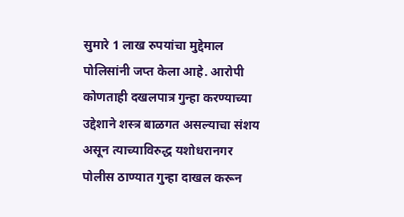सुमारे 1 लाख रुपयांचा मुद्देमाल पोलिसांनी जप्त केला आहे. आरोपी कोणताही दखलपात्र गुन्हा करण्याच्या उद्देशाने शस्त्र बाळगत असल्याचा संशय असून त्याच्याविरुद्ध यशोधरानगर पोलीस ठाण्यात गुन्हा दाखल करून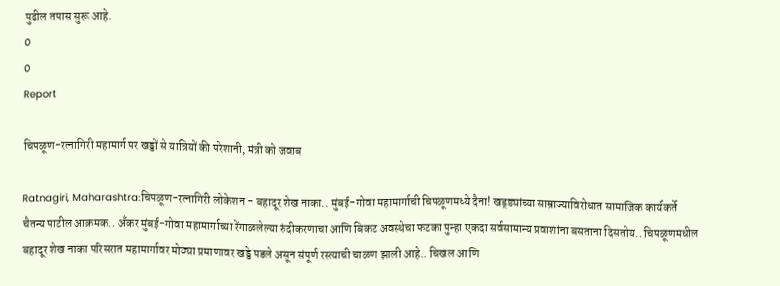पुढील तपास सुरू आहे.
0
0
Report

चिपळूण-रत्नागिरी महामार्ग पर खड्डों से यात्रियों की परेशानी, मंत्री को जवाब

Ratnagiri, Maharashtra:चिपळूण-रत्नागिरी लोकेशन - बहादूर शेख नाका.. मुंबई-गोवा महामार्गाची चिपळूणमध्ये दैना! खड्ड्यांच्या साम्राज्याविरोधात सामाजिक कार्यकर्ते चैतन्य पाटील आक्रमक.. अँकर मुंबई-गोवा महामार्गाच्या रेंगाळलेल्या रुंदीकरणाचा आणि बिकट अवस्थेचा फटका पुन्हा एकदा सर्वसामान्य प्रवाशांना बसताना दिसतोय.. चिपळूणमधील बहादूर शेख नाका परिसरात महामार्गावर मोठ्या प्रमाणावर खड्डे पडले असून संपूर्ण रस्त्याची चाळण झाली आहे.. चिखल आणि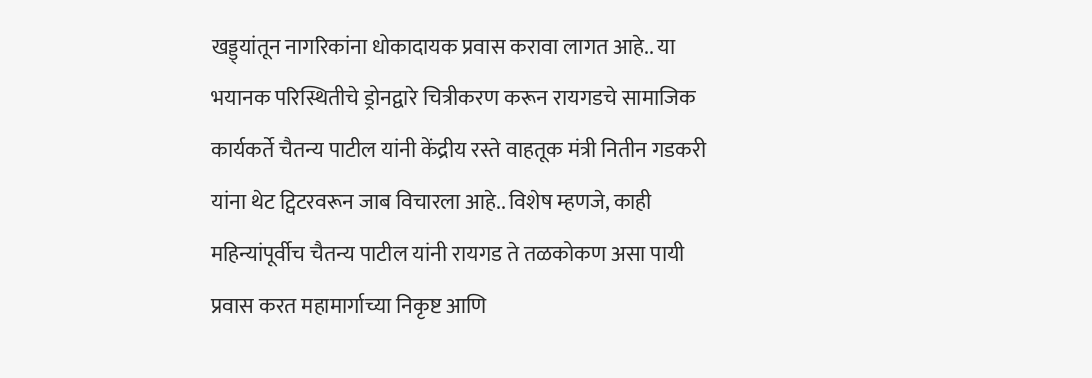खड्ड्यांतून नागरिकांना धोकादायक प्रवास करावा लागत आहे.. या भयानक परिस्थितीचे ड्रोनद्वारे चित्रीकरण करून रायगडचे सामाजिक कार्यकर्ते चैतन्य पाटील यांनी केंद्रीय रस्ते वाहतूक मंत्री नितीन गडकरी यांना थेट ट्विटरवरून जाब विचारला आहे.. विशेष म्हणजे, काही महिन्यांपूर्वीच चैतन्य पाटील यांनी रायगड ते तळकोकण असा पायी प्रवास करत महामार्गाच्या निकृष्ट आणि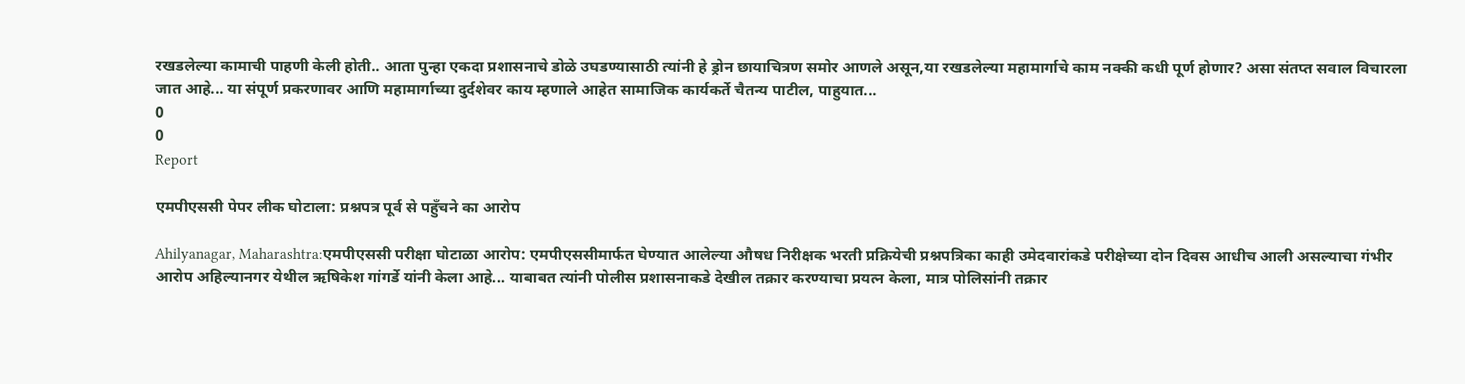रखडलेल्या कामाची पाहणी केली होती.. आता पुन्हा एकदा प्रशासनाचे डोळे उघडण्यासाठी त्यांनी हे ड्रोन छायाचित्रण समोर आणले असून,या रखडलेल्या महामार्गाचे काम नक्की कधी पूर्ण होणार? असा संतप्त सवाल विचारला जात आहे... या संपूर्ण प्रकरणावर आणि महामार्गाच्या दुर्दशेवर काय म्हणाले आहेत सामाजिक कार्यकर्ते चैतन्य पाटील, पाहुयात...
0
0
Report

एमपीएससी पेपर लीक घोटाला: प्रश्नपत्र पूर्व से पहुँचने का आरोप

Ahilyanagar, Maharashtra:एमपीएससी परीक्षा घोटाळा आरोप: एमपीएससीमार्फत घेण्यात आलेल्या औषध निरीक्षक भरती प्रक्रियेची प्रश्नपत्रिका काही उमेदवारांकडे परीक्षेच्या दोन दिवस आधीच आली असल्याचा गंभीर आरोप अहिल्यानगर येथील ऋषिकेश गांगर्डे यांनी केला आहे... याबाबत त्यांनी पोलीस प्रशासनाकडे देखील तक्रार करण्याचा प्रयत्न केला, मात्र पोलिसांनी तक्रार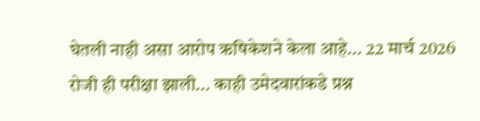घेतली नाही असा आरोप ऋषिकेशने केला आहे... 22 मार्च 2026 रोजी ही परीक्षा झाली... काही उमेदवारांकडे प्रश्न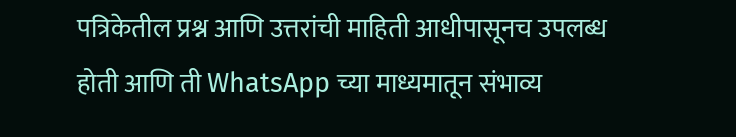पत्रिकेतील प्रश्न आणि उत्तरांची माहिती आधीपासूनच उपलब्ध होती आणि ती WhatsApp च्या माध्यमातून संभाव्य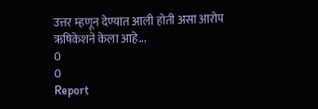उत्तर म्हणून देण्यात आली होती असा आरोप ऋषिकेशने केला आहे...
0
0
Report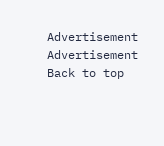Advertisement
Advertisement
Back to top